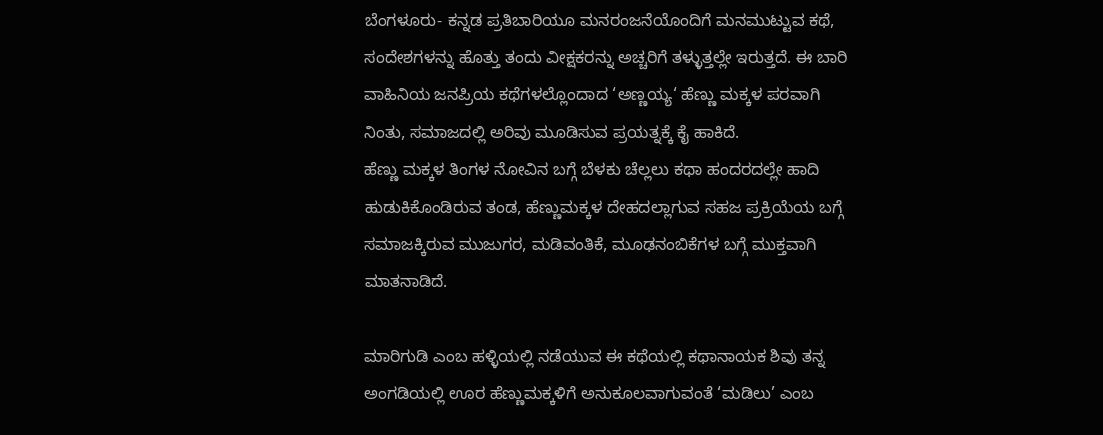ಬೆಂಗಳೂರು- ಕನ್ನಡ ಪ್ರತಿಬಾರಿಯೂ ಮನರಂಜನೆಯೊಂದಿಗೆ ಮನಮುಟ್ಟುವ ಕಥೆ, ಸಂದೇಶಗಳನ್ನು ಹೊತ್ತು ತಂದು ವೀಕ್ಷಕರನ್ನು ಅಚ್ಚರಿಗೆ ತಳ್ಳುತ್ತಲ್ಲೇ ಇರುತ್ತದೆ. ಈ ಬಾರಿ ವಾಹಿನಿಯ ಜನಪ್ರಿಯ ಕಥೆಗಳಲ್ಲೊಂದಾದ ‘ಅಣ್ಣಯ್ಯ‘ ಹೆಣ್ಣು ಮಕ್ಕಳ ಪರವಾಗಿ ನಿಂತು, ಸಮಾಜದಲ್ಲಿ ಅರಿವು ಮೂಡಿಸುವ ಪ್ರಯತ್ನಕ್ಕೆ ಕೈ ಹಾಕಿದೆ.
ಹೆಣ್ಣು ಮಕ್ಕಳ ತಿಂಗಳ ನೋವಿನ ಬಗ್ಗೆ ಬೆಳಕು ಚೆಲ್ಲಲು ಕಥಾ ಹಂದರದಲ್ಲೇ ಹಾದಿ ಹುಡುಕಿಕೊಂಡಿರುವ ತಂಡ, ಹೆಣ್ಣುಮಕ್ಕಳ ದೇಹದಲ್ಲಾಗುವ ಸಹಜ ಪ್ರಕ್ರಿಯೆಯ ಬಗ್ಗೆ ಸಮಾಜಕ್ಕಿರುವ ಮುಜುಗರ, ಮಡಿವಂತಿಕೆ, ಮೂಢನಂಬಿಕೆಗಳ ಬಗ್ಗೆ ಮುಕ್ತವಾಗಿ ಮಾತನಾಡಿದೆ.

ಮಾರಿಗುಡಿ ಎಂಬ ಹಳ್ಳಿಯಲ್ಲಿ ನಡೆಯುವ ಈ ಕಥೆಯಲ್ಲಿ ಕಥಾನಾಯಕ ಶಿವು ತನ್ನ ಅಂಗಡಿಯಲ್ಲಿ ಊರ ಹೆಣ್ಣುಮಕ್ಕಳಿಗೆ ಅನುಕೂಲವಾಗುವಂತೆ ‘ಮಡಿಲು’ ಎಂಬ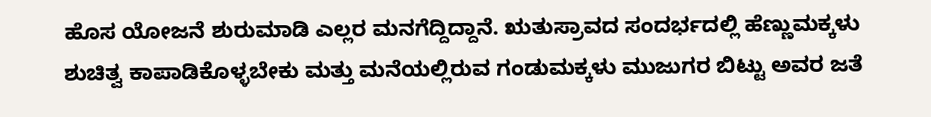ಹೊಸ ಯೋಜನೆ ಶುರುಮಾಡಿ ಎಲ್ಲರ ಮನಗೆದ್ದಿದ್ದಾನೆ. ಋತುಸ್ರಾವದ ಸಂದರ್ಭದಲ್ಲಿ ಹೆಣ್ಣುಮಕ್ಕಳು ಶುಚಿತ್ವ ಕಾಪಾಡಿಕೊಳ್ಳಬೇಕು ಮತ್ತು ಮನೆಯಲ್ಲಿರುವ ಗಂಡುಮಕ್ಕಳು ಮುಜುಗರ ಬಿಟ್ಟು ಅವರ ಜತೆ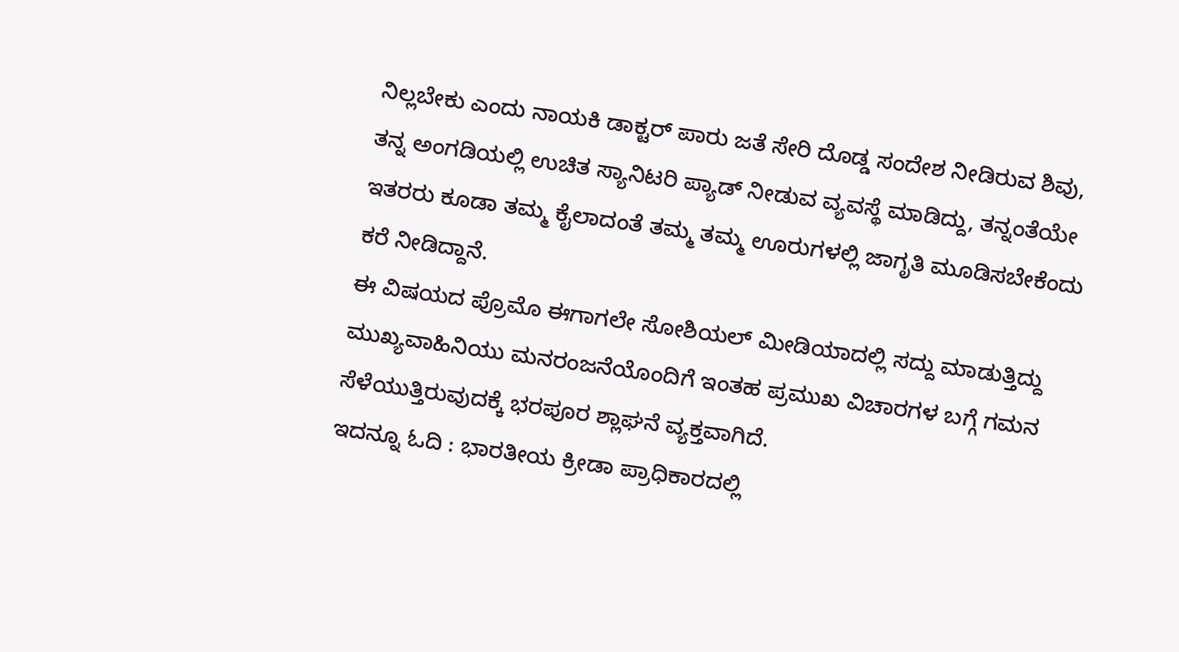ನಿಲ್ಲಬೇಕು ಎಂದು ನಾಯಕಿ ಡಾಕ್ಟರ್ ಪಾರು ಜತೆ ಸೇರಿ ದೊಡ್ಡ ಸಂದೇಶ ನೀಡಿರುವ ಶಿವು, ತನ್ನ ಅಂಗಡಿಯಲ್ಲಿ ಉಚಿತ ಸ್ಯಾನಿಟರಿ ಪ್ಯಾಡ್ ನೀಡುವ ವ್ಯವಸ್ಥೆ ಮಾಡಿದ್ದು, ತನ್ನಂತೆಯೇ ಇತರರು ಕೂಡಾ ತಮ್ಮ ಕೈಲಾದಂತೆ ತಮ್ಮ ತಮ್ಮ ಊರುಗಳಲ್ಲಿ ಜಾಗೃತಿ ಮೂಡಿಸಬೇಕೆಂದು ಕರೆ ನೀಡಿದ್ದಾನೆ.
ಈ ವಿಷಯದ ಪ್ರೊಮೊ ಈಗಾಗಲೇ ಸೋಶಿಯಲ್ ಮೀಡಿಯಾದಲ್ಲಿ ಸದ್ದು ಮಾಡುತ್ತಿದ್ದು ಮುಖ್ಯವಾಹಿನಿಯು ಮನರಂಜನೆಯೊಂದಿಗೆ ಇಂತಹ ಪ್ರಮುಖ ವಿಚಾರಗಳ ಬಗ್ಗೆ ಗಮನ ಸೆಳೆಯುತ್ತಿರುವುದಕ್ಕೆ ಭರಪೂರ ಶ್ಲಾಘನೆ ವ್ಯಕ್ತವಾಗಿದೆ.
ಇದನ್ನೂ ಓದಿ : ಭಾರತೀಯ ಕ್ರೀಡಾ ಪ್ರಾಧಿಕಾರದಲ್ಲಿ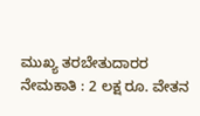ಮುಖ್ಯ ತರಬೇತುದಾರರ ನೇಮಕಾತಿ : 2 ಲಕ್ಷ ರೂ. ವೇತನ